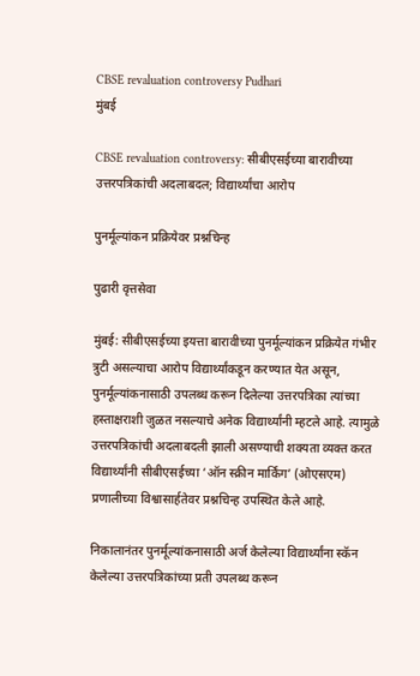CBSE revaluation controversy Pudhari
मुंबई

CBSE revaluation controversy: सीबीएसईच्या बारावीच्या उत्तरपत्रिकांची अदलाबदल; विद्यार्थ्यांचा आरोप

पुनर्मूल्यांकन प्रक्रियेवर प्रश्नचिन्ह

पुढारी वृत्तसेवा

मुंबई: सीबीएसईच्या इयत्ता बारावीच्या पुनर्मूल्यांकन प्रक्रियेत गंभीर त्रुटी असल्याचा आरोप विद्यार्थ्यांकडून करण्यात येत असून, पुनर्मूल्यांकनासाठी उपलब्ध करून दिलेल्या उत्तरपत्रिका त्यांच्या हस्ताक्षराशी जुळत नसल्याचे अनेक विद्यार्थ्यांनी म्हटले आहे. त्यामुळे उत्तरपत्रिकांची अदलाबदली झाली असण्याची शक्यता व्यक्त करत विद्यार्थ्यांनी सीबीएसईच्या ‌‘ऑन स्क्रीन मार्किंग‌’ (ओएसएम) प्रणालीच्या विश्वासार्हतेवर प्रश्नचिन्ह उपस्थित केले आहे.

निकालानंतर पुनर्मूल्यांकनासाठी अर्ज केलेल्या विद्यार्थ्यांना स्कॅन केलेल्या उत्तरपत्रिकांच्या प्रती उपलब्ध करून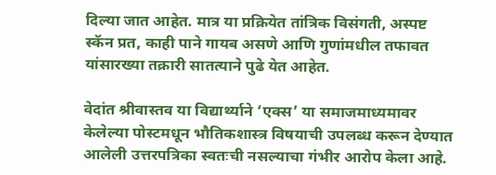दिल्या जात आहेत. मात्र या प्रक्रियेत तांत्रिक विसंगती, अस्पष्ट स्कॅन प्रत, काही पाने गायब असणे आणि गुणांमधील तफावत यांसारख्या तक्रारी सातत्याने पुढे येत आहेत.

वेदांत श्रीवास्तव या विद्यार्थ्याने ‌‘एक्स‌’ या समाजमाध्यमावर केलेल्या पोस्टमधून भौतिकशास्त्र विषयाची उपलब्ध करून देण्यात आलेली उत्तरपत्रिका स्वतःची नसल्याचा गंभीर आरोप केला आहे.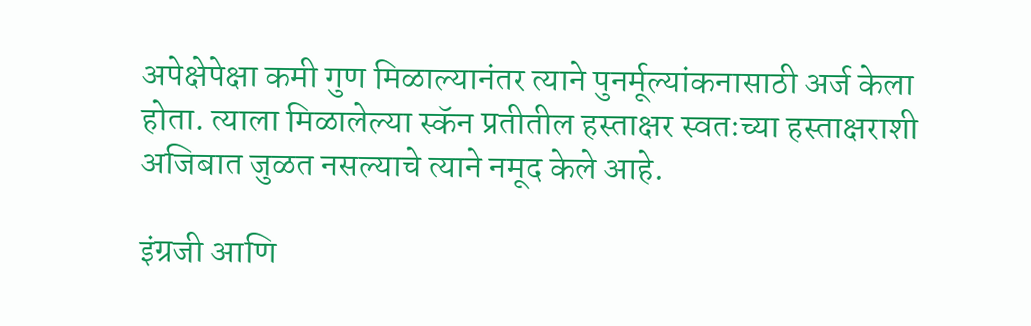अपेक्षेपेक्षा कमी गुण मिळाल्यानंतर त्याने पुनर्मूल्यांकनासाठी अर्ज केला होता. त्याला मिळालेल्या स्कॅन प्रतीतील हस्ताक्षर स्वतःच्या हस्ताक्षराशी अजिबात जुळत नसल्याचे त्याने नमूद केले आहे.

इंग्रजी आणि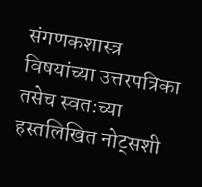संगणकशास्त्र विषयांच्या उत्तरपत्रिका तसेच स्वतःच्या हस्तलिखित नोट्सशी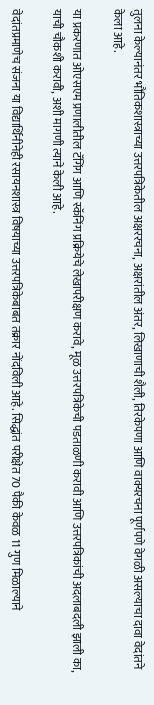तुलना केल्यानंतर भौतिकशास्त्राच्या उत्तरपत्रिकेतील अक्षररचना, अक्षरांतील अंतर, लिखाणाची शैली, तिरकेपणा आणि वाक्यरचना पूर्णपणे वेगळी असल्याचा दावा वेदांतने केला आहे.

या प्रकरणात ओएसएम प्रणालीतील टॅगिंग आणि स्कॅनिंग प्रक्रियेचे लेखापरीक्षण करावे, मूळ उत्तरपत्रिकेची पडताळणी करावी आणि उत्तरपत्रिकांची अदलाबदली झाली का, याची चौकशी करावी, अशी मागणी त्याने केली आहे.

वेदांतप्रमाणेच संजना या विद्यार्थिनीनेही रसायनशास्त्र विषयाच्या उत्तरपत्रिकेबाबत तक्रार नोंदविली आहे. सिद्धांत परीक्षेत 70 पैकी केवळ 11 गुण मिळाल्याने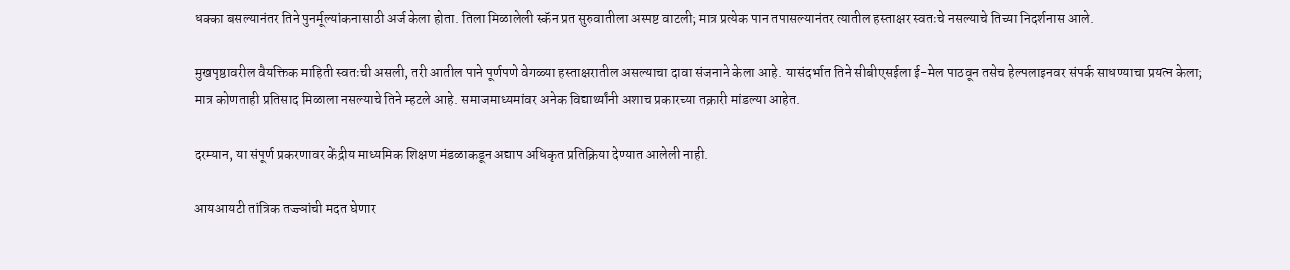धक्का बसल्यानंतर तिने पुनर्मूल्यांकनासाठी अर्ज केला होता. तिला मिळालेली स्कॅन प्रत सुरुवातीला अस्पष्ट वाटली; मात्र प्रत्येक पान तपासल्यानंतर त्यातील हस्ताक्षर स्वतःचे नसल्याचे तिच्या निदर्शनास आले.

मुखपृष्ठावरील वैयक्तिक माहिती स्वतःची असली, तरी आतील पाने पूर्णपणे वेगळ्या हस्ताक्षरातील असल्याचा दावा संजनाने केला आहे. यासंदर्भात तिने सीबीएसईला ई-मेल पाठवून तसेच हेल्पलाइनवर संपर्क साधण्याचा प्रयत्न केला; मात्र कोणताही प्रतिसाद मिळाला नसल्याचे तिने म्हटले आहे. समाजमाध्यमांवर अनेक विद्यार्थ्यांनी अशाच प्रकारच्या तक्रारी मांडल्या आहेत.

दरम्यान, या संपूर्ण प्रकरणावर केंद्रीय माध्यमिक शिक्षण मंडळाकडून अद्याप अधिकृत प्रतिक्रिया देण्यात आलेली नाही.

आयआयटी तांत्रिक तज्ज्ञांची मदत घेणार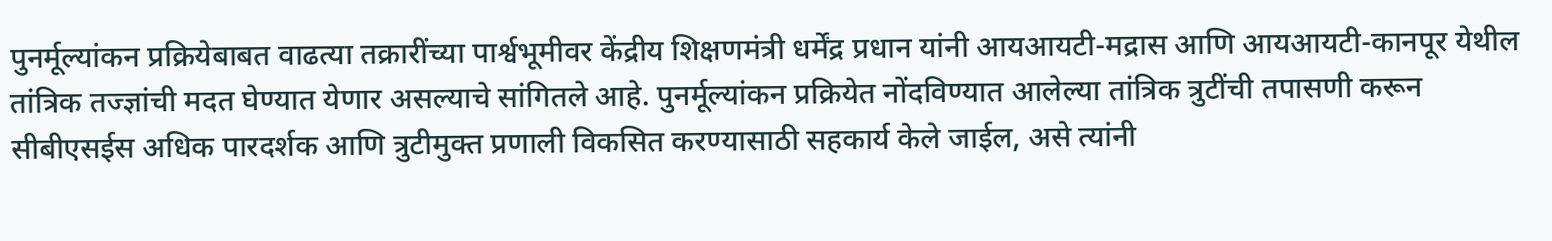पुनर्मूल्यांकन प्रक्रियेबाबत वाढत्या तक्रारींच्या पार्श्वभूमीवर केंद्रीय शिक्षणमंत्री धर्मेंद्र प्रधान यांनी आयआयटी-मद्रास आणि आयआयटी-कानपूर येथील तांत्रिक तज्ज्ञांची मदत घेण्यात येणार असल्याचे सांगितले आहे. पुनर्मूल्यांकन प्रक्रियेत नोंदविण्यात आलेल्या तांत्रिक त्रुटींची तपासणी करून सीबीएसईस अधिक पारदर्शक आणि त्रुटीमुक्त प्रणाली विकसित करण्यासाठी सहकार्य केले जाईल, असे त्यांनी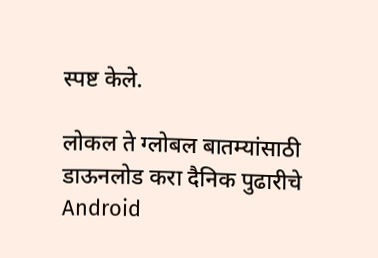स्पष्ट केले.

लोकल ते ग्लोबल बातम्यांसाठी डाऊनलोड करा दैनिक पुढारीचे Android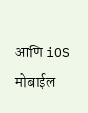आणि iOS मोबाईल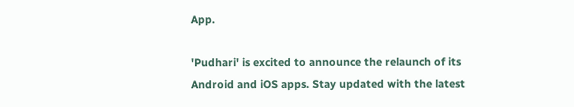App.

'Pudhari' is excited to announce the relaunch of its Android and iOS apps. Stay updated with the latest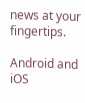news at your fingertips.

Android and iOS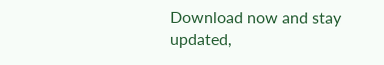Download now and stay updated,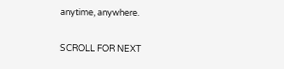anytime, anywhere.

SCROLL FOR NEXT